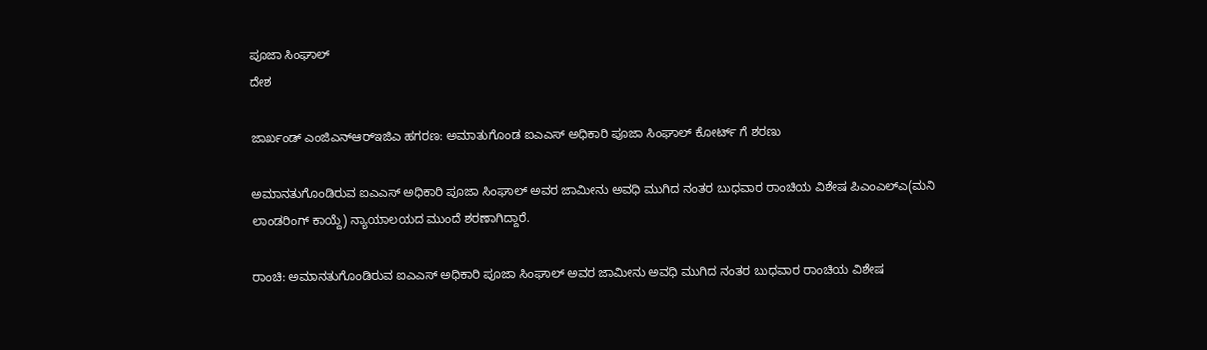ಪೂಜಾ ಸಿಂಘಾಲ್
ದೇಶ

ಜಾರ್ಖಂಡ್ ಎಂಜಿಎನ್‌ಆರ್‌ಇಜಿಎ ಹಗರಣ: ಅಮಾತುಗೊಂಡ ಐಎಎಸ್ ಅಧಿಕಾರಿ ಪೂಜಾ ಸಿಂಘಾಲ್ ಕೋರ್ಟ್ ಗೆ ಶರಣು

ಅಮಾನತುಗೊಂಡಿರುವ ಐಎಎಸ್ ಅಧಿಕಾರಿ ಪೂಜಾ ಸಿಂಘಾಲ್ ಅವರ ಜಾಮೀನು ಅವಧಿ ಮುಗಿದ ನಂತರ ಬುಧವಾರ ರಾಂಚಿಯ ವಿಶೇಷ ಪಿಎಂಎಲ್‌ಎ(ಮನಿ ಲಾಂಡರಿಂಗ್ ಕಾಯ್ದೆ) ನ್ಯಾಯಾಲಯದ ಮುಂದೆ ಶರಣಾಗಿದ್ದಾರೆ.

ರಾಂಚಿ: ಅಮಾನತುಗೊಂಡಿರುವ ಐಎಎಸ್ ಅಧಿಕಾರಿ ಪೂಜಾ ಸಿಂಘಾಲ್ ಅವರ ಜಾಮೀನು ಅವಧಿ ಮುಗಿದ ನಂತರ ಬುಧವಾರ ರಾಂಚಿಯ ವಿಶೇಷ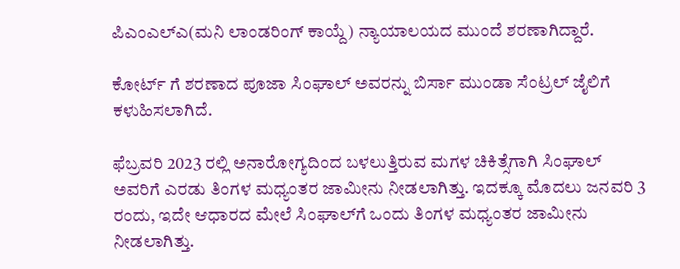ಪಿಎಂಎಲ್‌ಎ(ಮನಿ ಲಾಂಡರಿಂಗ್ ಕಾಯ್ದೆ) ನ್ಯಾಯಾಲಯದ ಮುಂದೆ ಶರಣಾಗಿದ್ದಾರೆ.

ಕೋರ್ಟ್ ಗೆ ಶರಣಾದ ಪೂಜಾ ಸಿಂಘಾಲ್ ಅವರನ್ನು ಬಿರ್ಸಾ ಮುಂಡಾ ಸೆಂಟ್ರಲ್ ಜೈಲಿಗೆ ಕಳುಹಿಸಲಾಗಿದೆ.

ಫೆಬ್ರವರಿ 2023 ರಲ್ಲಿ ಅನಾರೋಗ್ಯದಿಂದ ಬಳಲುತ್ತಿರುವ ಮಗಳ ಚಿಕಿತ್ಸೆಗಾಗಿ ಸಿಂಘಾಲ್ ಅವರಿಗೆ ಎರಡು ತಿಂಗಳ ಮಧ್ಯಂತರ ಜಾಮೀನು ನೀಡಲಾಗಿತ್ತು. ಇದಕ್ಕೂ ಮೊದಲು ಜನವರಿ 3 ರಂದು, ಇದೇ ಆಧಾರದ ಮೇಲೆ ಸಿಂಘಾಲ್‌ಗೆ ಒಂದು ತಿಂಗಳ ಮಧ್ಯಂತರ ಜಾಮೀನು ನೀಡಲಾಗಿತ್ತು.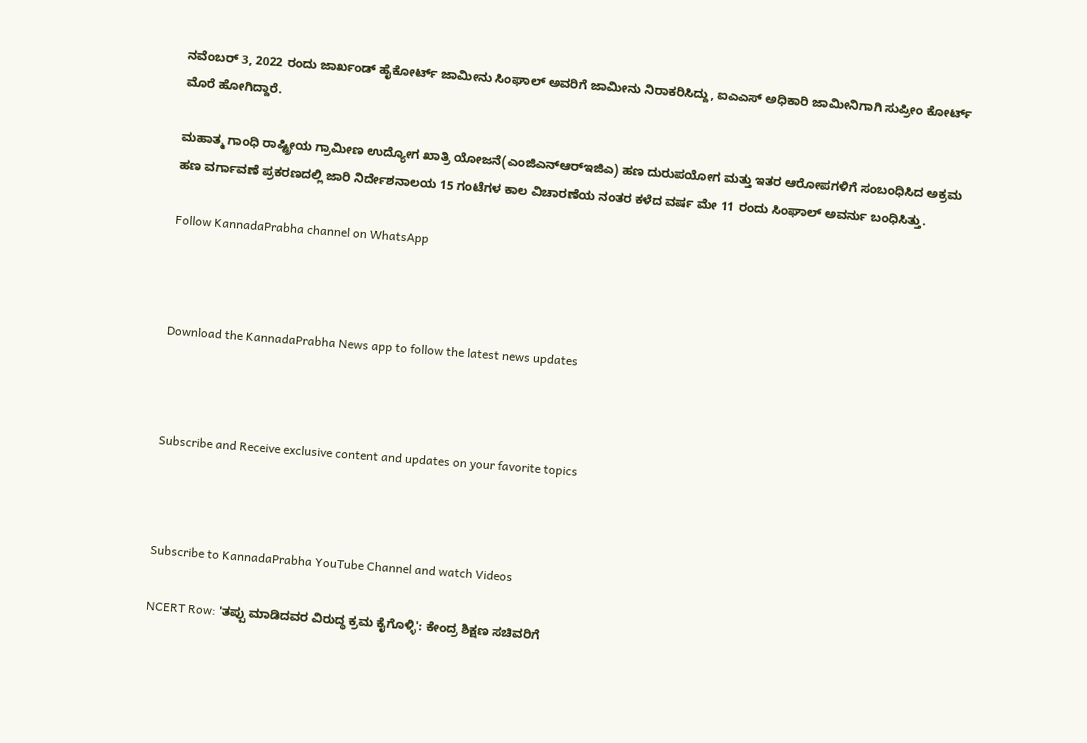ನವೆಂಬರ್ 3, 2022 ರಂದು ಜಾರ್ಖಂಡ್ ಹೈಕೋರ್ಟ್ ಜಾಮೀನು ಸಿಂಘಾಲ್ ಅವರಿಗೆ ಜಾಮೀನು ನಿರಾಕರಿಸಿದ್ದು, ಐಎಎಸ್ ಅಧಿಕಾರಿ ಜಾಮೀನಿಗಾಗಿ ಸುಪ್ರೀಂ ಕೋರ್ಟ್ ಮೊರೆ ಹೋಗಿದ್ದಾರೆ.

ಮಹಾತ್ಮ ಗಾಂಧಿ ರಾಷ್ಟ್ರೀಯ ಗ್ರಾಮೀಣ ಉದ್ಯೋಗ ಖಾತ್ರಿ ಯೋಜನೆ(ಎಂಜಿಎನ್‌ಆರ್‌ಇಜಿಎ) ಹಣ ದುರುಪಯೋಗ ಮತ್ತು ಇತರ ಆರೋಪಗಳಿಗೆ ಸಂಬಂಧಿಸಿದ ಅಕ್ರಮ ಹಣ ವರ್ಗಾವಣೆ ಪ್ರಕರಣದಲ್ಲಿ ಜಾರಿ ನಿರ್ದೇಶನಾಲಯ 15 ಗಂಟೆಗಳ ಕಾಲ ವಿಚಾರಣೆಯ ನಂತರ ಕಳೆದ ವರ್ಷ ಮೇ 11 ರಂದು ಸಿಂಘಾಲ್ ಅವರ್ನು ಬಂಧಿಸಿತ್ತು.

Follow KannadaPrabha channel on WhatsApp



Download the KannadaPrabha News app to follow the latest news updates



Subscribe and Receive exclusive content and updates on your favorite topics



Subscribe to KannadaPrabha YouTube Channel and watch Videos

NCERT Row: 'ತಪ್ಪು ಮಾಡಿದವರ ವಿರುದ್ಧ ಕ್ರಮ ಕೈಗೊಳ್ಳಿ': ಕೇಂದ್ರ ಶಿಕ್ಷಣ ಸಚಿವರಿಗೆ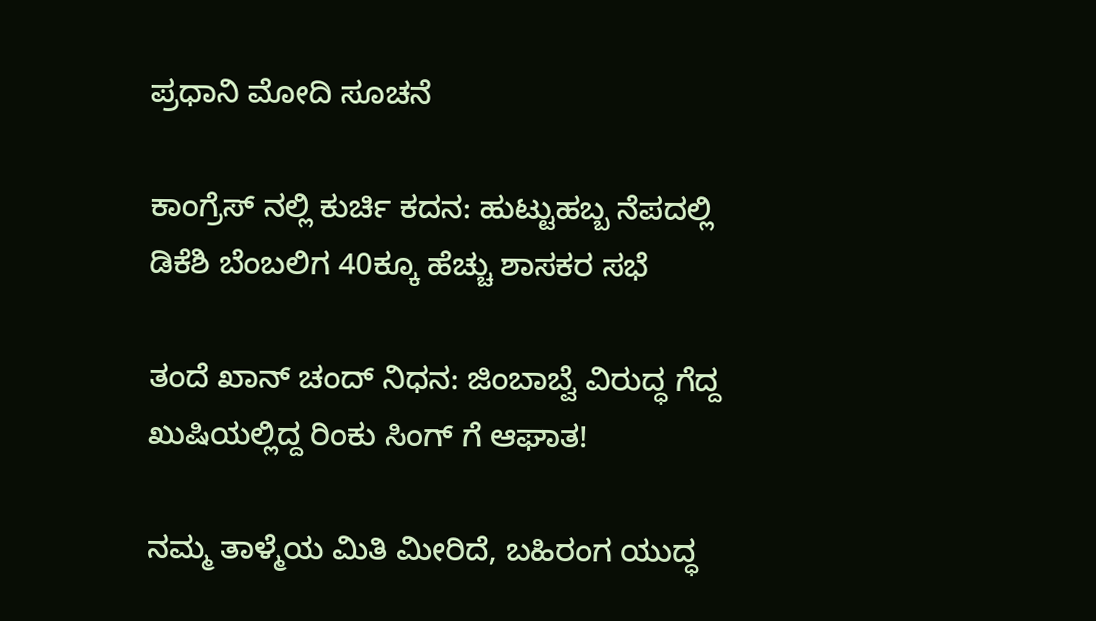ಪ್ರಧಾನಿ ಮೋದಿ ಸೂಚನೆ

ಕಾಂಗ್ರೆಸ್ ನಲ್ಲಿ ಕುರ್ಚಿ ಕದನ: ಹುಟ್ಟುಹಬ್ಬ ನೆಪದಲ್ಲಿ ಡಿಕೆಶಿ ಬೆಂಬಲಿಗ 40ಕ್ಕೂ ಹೆಚ್ಚು ಶಾಸಕರ ಸಭೆ

ತಂದೆ ಖಾನ್ ಚಂದ್ ನಿಧನ: ಜಿಂಬಾಬ್ವೆ ವಿರುದ್ಧ ಗೆದ್ದ ಖುಷಿಯಲ್ಲಿದ್ದ ರಿಂಕು ಸಿಂಗ್ ಗೆ ಆಘಾತ!

ನಮ್ಮ ತಾಳ್ಮೆಯ ಮಿತಿ ಮೀರಿದೆ, ಬಹಿರಂಗ ಯುದ್ಧ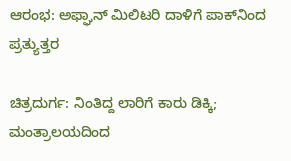ಆರಂಭ: ಅಫ್ಘಾನ್ ಮಿಲಿಟರಿ ದಾಳಿಗೆ ಪಾಕ್‌ನಿಂದ ಪ್ರತ್ಯುತ್ತರ

ಚಿತ್ರದುರ್ಗ: ನಿಂತಿದ್ದ ಲಾರಿಗೆ ಕಾರು ಡಿಕ್ಕಿ; ಮಂತ್ರಾಲಯದಿಂದ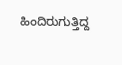ಹಿಂದಿರುಗುತ್ತಿದ್ದ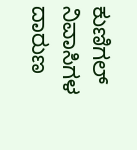ಕುಣಿಗಲ್ ನಿವಾಸಿಗಳ ದಾರುಣ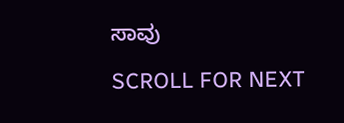ಸಾವು

SCROLL FOR NEXT